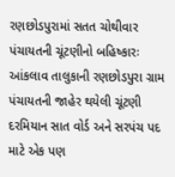રણછોડપુરામાં સતત ચોથીવાર પંચાયતની ચૂંટણીનો બહિષ્કારઃ
આંકલાવ તાલુકાની રણછોડપુરા ગ્રામ પંચાયતની જાહેર થયેલી ચૂંટણી દરમિયાન સાત વોર્ડ અને સરપંચ પદ માટે એક પણ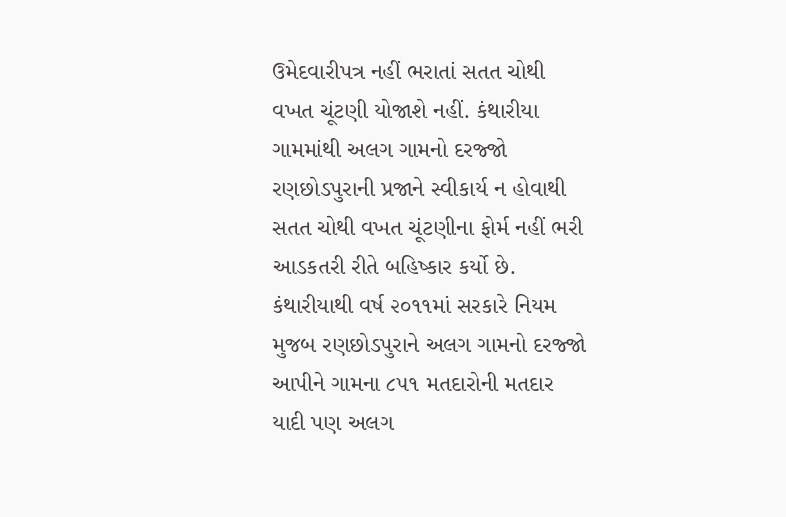ઉમેદવારીપત્ર નહીં ભરાતાં સતત ચોથી વખત ચૂંટણી યોજાશે નહીં. કંથારીયા ગામમાંથી અલગ ગામનો દરજ્જો રણછોડપુરાની પ્રજાને સ્વીકાર્ય ન હોવાથી સતત ચોથી વખત ચૂંટણીના ફોર્મ નહીં ભરી આડકતરી રીતે બહિષ્કાર કર્યો છે. કંથારીયાથી વર્ષ ૨૦૧૧માં સરકારે નિયમ મુજબ રણછોડપુરાને અલગ ગામનો દરજ્જો આપીને ગામના ૮૫૧ મતદારોની મતદાર યાદી પણ અલગ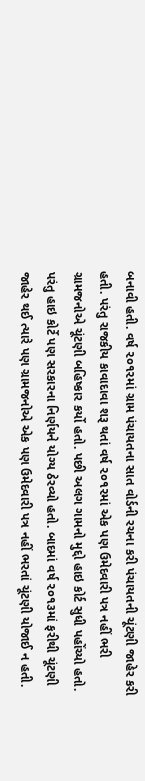બનાવી હતી. વર્ષ ૨૦૧૨માં ગ્રામ પંચાયતના સાત વોર્ડની રચના કરી પંચાયતની ચૂંટણી જાહેર કરી હતી. પરંતુ રાજકીય કાવાદાવા શરૂ થતાં વર્ષ ૨૦૧૨માં એક પણ ઉમેદવારી પત્ર નહીં ભરી ગ્રામજનોએ ચૂંટણી બહિષ્કાર કર્યો હતો. પછી અલગ ગામનો મુદ્દો હાઇ કોર્ટ સુધી પહોંચ્યો હતો. પરંતુ હાઇ કોર્ટે પણ સરકારના નિર્ણયને યોગ્ય ઠેરવ્યો હતો. બાદમાં વર્ષ ૨૦૧૩માં ફરીથી ચૂંટણી જાહેર થઈ ત્યારે પણ ગ્રામજનોએ એક પણ ઉમેદવારી પત્ર નહીં ભરતાં ચૂંટણી યોજાઈ ન હતી.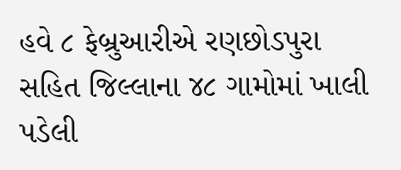હવે ૮ ફેબ્રુઆરીએ રણછોડપુરા સહિત જિલ્લાના ૪૮ ગામોમાં ખાલી પડેલી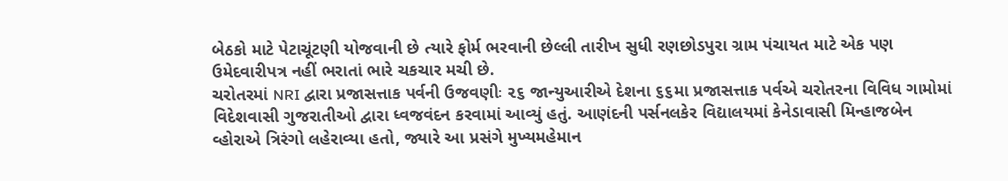બેઠકો માટે પેટાચૂંટણી યોજવાની છે ત્યારે ફોર્મ ભરવાની છેલ્લી તારીખ સુધી રણછોડપુરા ગ્રામ પંચાયત માટે એક પણ ઉમેદવારીપત્ર નહીં ભરાતાં ભારે ચકચાર મચી છે.
ચરોતરમાં NRI દ્વારા પ્રજાસત્તાક પર્વની ઉજવણીઃ ૨૬ જાન્યુઆરીએ દેશના ૬૬મા પ્રજાસત્તાક પર્વએ ચરોતરના વિવિધ ગામોમાં વિદેશવાસી ગુજરાતીઓ દ્વારા ધ્વજવંદન કરવામાં આવ્યું હતું. આણંદની પર્સનલકેર વિદ્યાલયમાં કેનેડાવાસી મિન્હાજબેન વ્હોરાએ ત્રિરંગો લહેરાવ્યા હતો, જ્યારે આ પ્રસંગે મુખ્યમહેમાન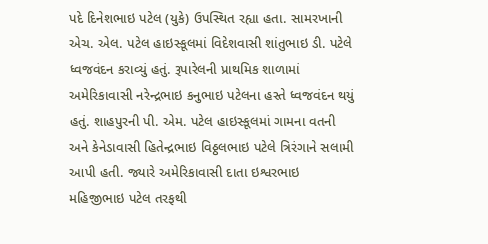પદે દિનેશભાઇ પટેલ (યુકે) ઉપસ્થિત રહ્યા હતા. સામરખાની એચ. એલ. પટેલ હાઇસ્કૂલમાં વિદેશવાસી શાંતુભાઇ ડી. પટેલે ધ્વજવંદન કરાવ્યું હતું. રૂપારેલની પ્રાથમિક શાળામાં અમેરિકાવાસી નરેન્દ્રભાઇ કનુભાઇ પટેલના હસ્તે ધ્વજવંદન થયું હતું. શાહપુરની પી. એમ. પટેલ હાઇસ્કૂલમાં ગામના વતની અને કેનેડાવાસી હિતેન્દ્રભાઇ વિઠ્ઠલભાઇ પટેલે ત્રિરંગાને સલામી આપી હતી. જ્યારે અમેરિકાવાસી દાતા ઇશ્વરભાઇ મહિજીભાઇ પટેલ તરફથી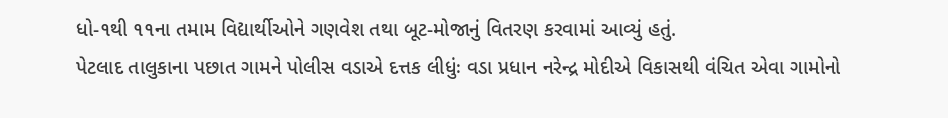ધો-૧થી ૧૧ના તમામ વિદ્યાર્થીઓને ગણવેશ તથા બૂટ-મોજાનું વિતરણ કરવામાં આવ્યું હતું.
પેટલાદ તાલુકાના પછાત ગામને પોલીસ વડાએ દત્તક લીધુંઃ વડા પ્રધાન નરેન્દ્ર મોદીએ વિકાસથી વંચિત એવા ગામોનો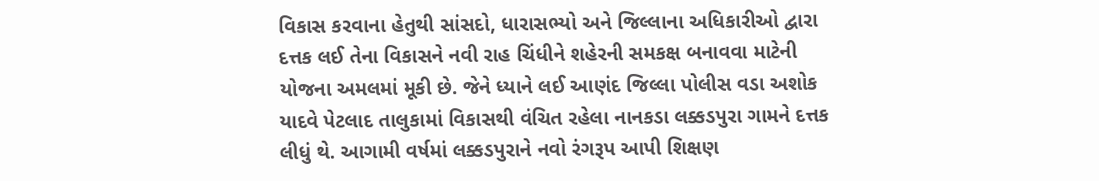વિકાસ કરવાના હેતુથી સાંસદો, ધારાસભ્યો અને જિલ્લાના અધિકારીઓ દ્વારા દત્તક લઈ તેના વિકાસને નવી રાહ ચિંધીને શહેરની સમકક્ષ બનાવવા માટેની યોજના અમલમાં મૂકી છે. જેને ધ્યાને લઈ આણંદ જિલ્લા પોલીસ વડા અશોક યાદવે પેટલાદ તાલુકામાં વિકાસથી વંચિત રહેલા નાનકડા લક્કડપુરા ગામને દત્તક લીધું થે. આગામી વર્ષમાં લક્કડપુરાને નવો રંગરૂપ આપી શિક્ષણ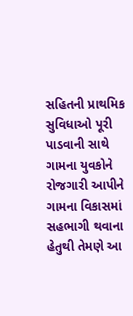સહિતની પ્રાથમિક સુવિધાઓ પૂરી પાડવાની સાથે ગામના યુવકોને રોજગારી આપીને ગામના વિકાસમાં સહભાગી થવાના હેતુથી તેમણે આ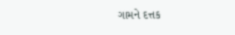ગામને દત્તક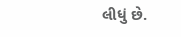લીધું છે.